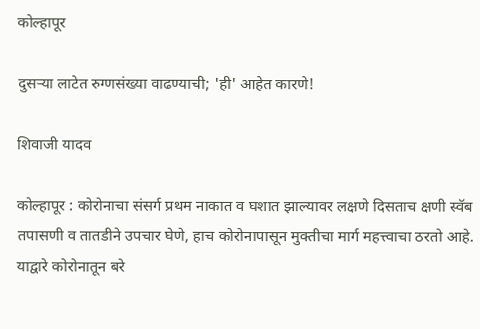कोल्हापूर

दुसऱ्या लाटेत रुग्णसंख्या वाढण्याची; 'ही' आहेत कारणे!

शिवाजी यादव

कोल्हापूर : कोरोनाचा संसर्ग प्रथम नाकात व घशात झाल्यावर लक्षणे दिसताच क्षणी स्वॅब तपासणी व तातडीने उपचार घेणे, हाच कोरोनापासून मुक्तीचा मार्ग महत्त्वाचा ठरतो आहे. याद्वारे कोरोनातून बरे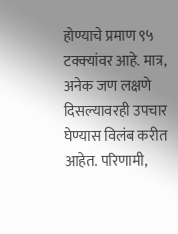होण्याचे प्रमाण ९५ टक्‍क्‍यांवर आहे. मात्र, अनेक जण लक्षणे दिसल्यावरही उपचार घेण्यास विलंब करीत आहेत. परिणामी,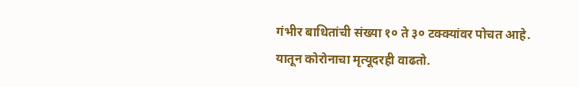गंभीर बाधितांची संख्या १० ते ३० टक्‍क्‍यांवर पोचत आहे. यातून कोरोनाचा मृत्यूदरही वाढतो.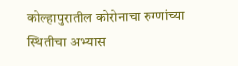कोल्हापुरातील कोरोनाचा रुग्णांच्या स्थितीचा अभ्यास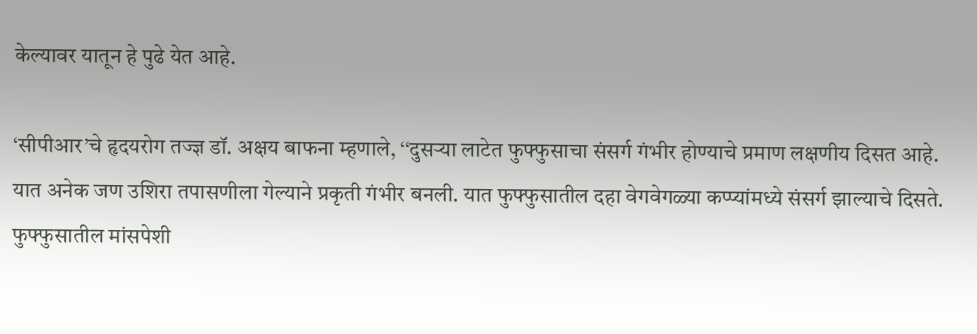केल्यावर यातून हे पुढे येत आहे.

‘सीपीआर’चे हृदयरोग तज्ज्ञ डॉ. अक्षय बाफना म्हणाले, ‘‘दुसऱ्या लाटेत फुफ्फुसाचा संसर्ग गंभीर होण्याचे प्रमाण लक्षणीय दिसत आहे. यात अनेक जण उशिरा तपासणीला गेल्याने प्रकृती गंभीर बनली. यात फुफ्फुसातील दहा वेगवेगळ्या कप्प्यांमध्ये संसर्ग झाल्याचे दिसते. फुफ्फुसातील मांसपेशी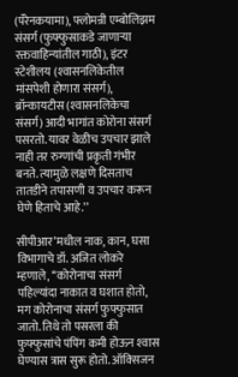(पॅरेनकयामा), फ्लोमन्री एम्बोलिझम संसर्ग (फुफ्फुसाकडे जाणाऱ्या रक्तवाहिन्यांतील गाठी), इंटर स्टेशीलय (श्‍वासनलिकेतील मांसपेशी होणारा संसर्ग), ब्रॉन्कायटीस (श्‍वासनलिकेचा संसर्ग) आदी भागांत कोरोना संसर्ग पसरतो. यावर वेळीच उपचार झाले नाही तर रुग्णांची प्रकृती गंभीर बनते. त्यामुळे लक्षणे दिसताच तातडीने तपासणी व उपचार करून घेणे हिताचे आहे.’’

सीपीआर’मधील नाक, कान, घसा विभागाचे डॉ. अजित लोकरे म्हणाले, ‘‘कोरोनाचा संसर्ग पहिल्यांदा नाकात व घशात होतो, मग कोरोनाचा संसर्ग फुफ्फुसात जातो. तिथे तो पसरला की फुफ्फुसांचे पंपिंग कमी होऊन श्‍वास घेण्यास त्रास सुरू होतो. ऑक्‍सिजन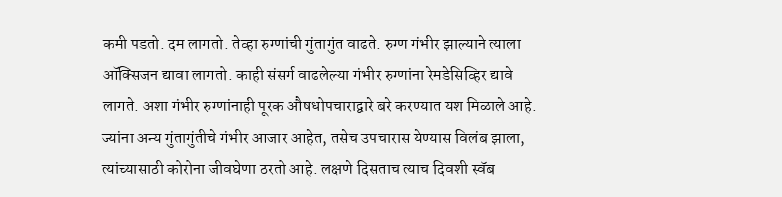कमी पडतो. दम लागतो. तेव्हा रुग्णांची गुंतागुंत वाढते. रुग्ण गंभीर झाल्याने त्याला ऑक्‍सिजन द्यावा लागतो. काही संसर्ग वाढलेल्या गंभीर रुग्णांना रेमडेसिव्हिर द्यावे लागते. अशा गंभीर रुग्णांनाही पूरक औषधोपचाराद्वारे बरे करण्यात यश मिळाले आहे. ज्यांना अन्य गुंतागुंतीचे गंभीर आजार आहेत, तसेच उपचारास येण्यास विलंब झाला, त्यांच्यासाठी कोरोना जीवघेणा ठरतो आहे. लक्षणे दिसताच त्याच दिवशी स्वॅब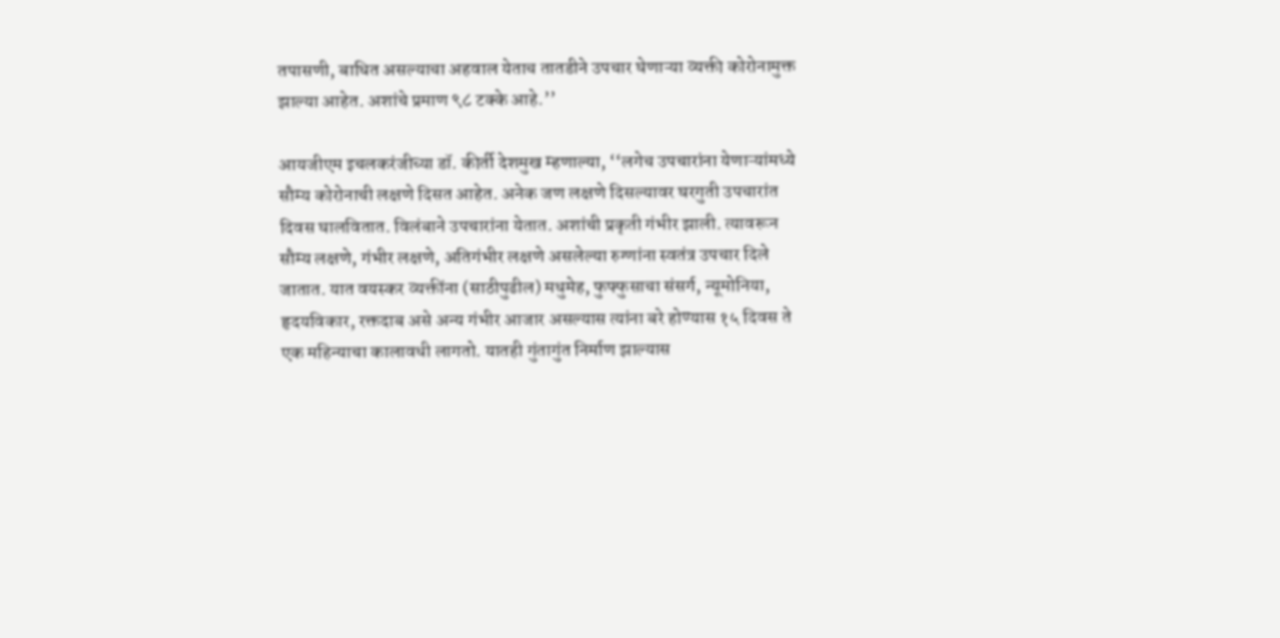तपासणी, बाधित असल्याचा अहवाल येताच तातडीने उपचार घेणाऱ्या व्यक्ती कोरोनामुक्त झाल्या आहेत. अशांचे प्रमाण ९८ टक्के आहे.’’

आयजीएम इचलकरंजीच्या डॉ. कीर्ती देशमुख म्हणाल्या, ‘‘लगेच उपचारांना येणाऱ्यांमध्ये सौम्य कोरोनाची लक्षणे दिसत आहेत. अनेक जण लक्षणे दिसल्यावर घरगुती उपचारांत दिवस घालवितात. विलंबाने उपचारांना येतात. अशांची प्रकृती गंभीर झाली. त्यावरून सौम्य लक्षणे, गंभीर लक्षणे, अतिगंभीर लक्षणे असलेल्या रुग्णांना स्वतंत्र उपचार दिले जातात. यात वयस्कर व्यक्तींना (साठीपुढील) मधुमेह, फुफ्फुसाचा संसर्ग, न्यूमोनिया, हृदयविकार, रक्तदाब असे अन्य गंभीर आजार असल्यास त्यांना बरे होण्यास १५ दिवस ते एक महिन्याचा कालावधी लागतो. यातही गुंतागुंत निर्माण झाल्यास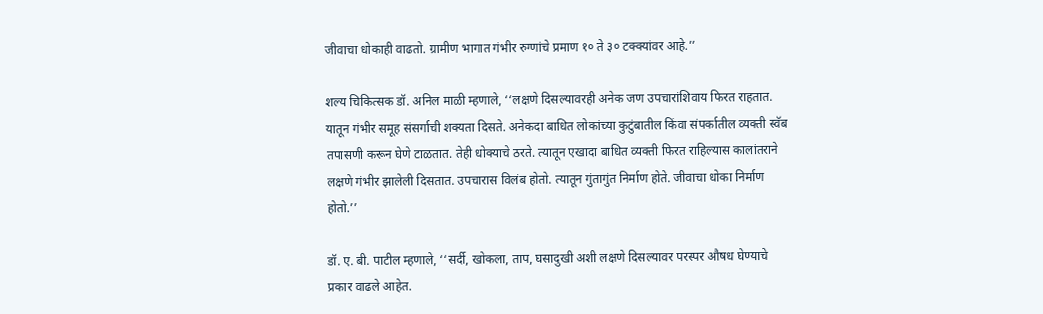जीवाचा धोकाही वाढतो. ग्रामीण भागात गंभीर रुग्णांचे प्रमाण १० ते ३० टक्‍क्‍यांवर आहे.’’

शल्य चिकित्सक डॉ. अनिल माळी म्हणाले, ‘‘लक्षणे दिसल्यावरही अनेक जण उपचारांशिवाय फिरत राहतात. यातून गंभीर समूह संसर्गाची शक्‍यता दिसते. अनेकदा बाधित लोकांच्या कुटुंबातील किंवा संपर्कातील व्यक्ती स्वॅब तपासणी करून घेणे टाळतात. तेही धोक्‍याचे ठरते. त्यातून एखादा बाधित व्यक्ती फिरत राहिल्यास कालांतराने लक्षणे गंभीर झालेली दिसतात. उपचारास विलंब होतो. त्यातून गुंतागुंत निर्माण होते. जीवाचा धोका निर्माण होतो.’’

डॉ. ए. बी. पाटील म्हणाले, ‘‘सर्दी, खोकला, ताप, घसादुखी अशी लक्षणे दिसल्यावर परस्पर औषध घेण्याचे प्रकार वाढले आहेत.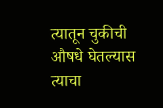त्यातून चुकीची औषधे घेतल्यास त्याचा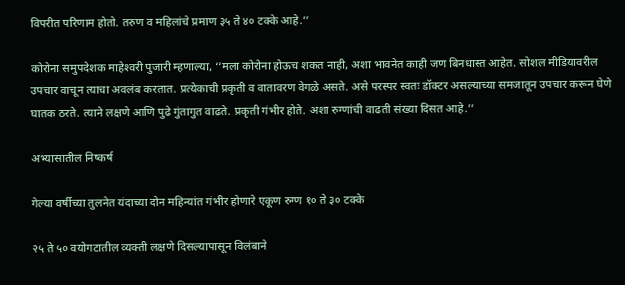विपरीत परिणाम होतो. तरुण व महिलांचे प्रमाण ३५ ते ४० टक्के आहे.’’

कोरोना समुपदेशक माहेश्‍वरी पुजारी म्हणाल्या, ‘‘मला कोरोना होऊच शकत नाही, अशा भावनेत काही जण बिनधास्त आहेत. सोशल मीडियावरील उपचार वाचून त्याचा अवलंब करतात. प्रत्येकाची प्रकृती व वातावरण वेगळे असते. असे परस्पर स्वतः डॉक्‍टर असल्याच्या समजातून उपचार करून घेणे घातक ठरते. त्याने लक्षणे आणि पुढे गुंतागुत वाढते. प्रकृती गंभीर होते. अशा रुग्णांची वाढती संख्या दिसत आहे.’’

अभ्यासातील निष्कर्ष

गेल्या वर्षीच्या तुलनेत यंदाच्या दोन महिन्यांत गंभीर होणारे एकूण रुग्ण १० ते ३० टक्के

२५ ते ५० वयोगटातील व्यक्ती लक्षणे दिसल्यापासून विलंबाने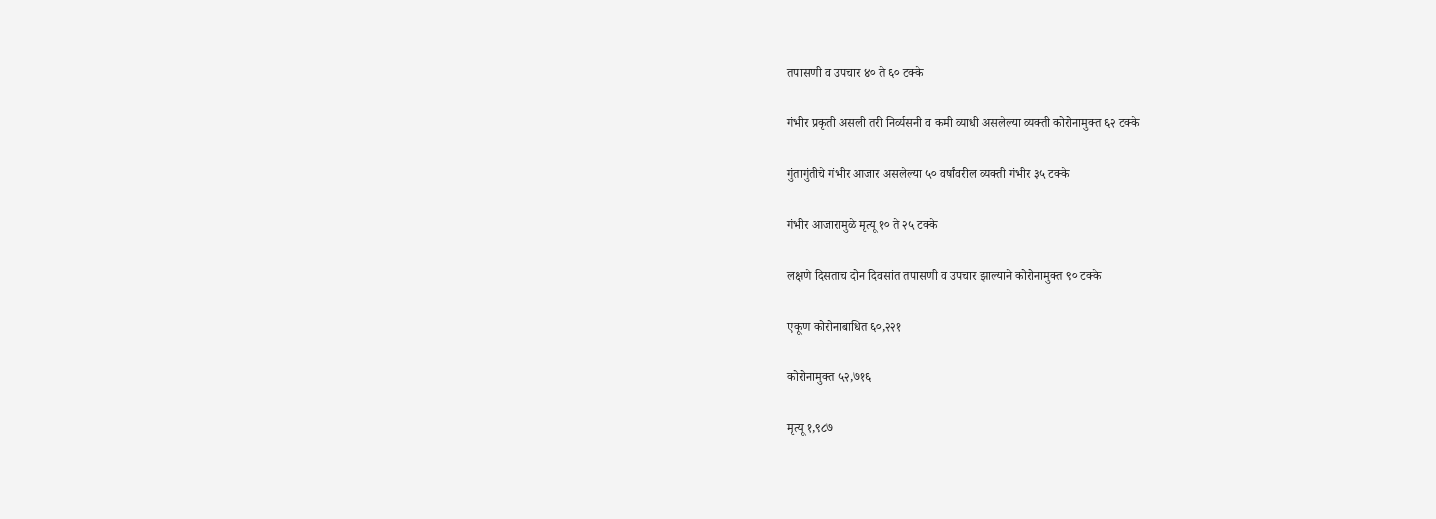तपासणी व उपचार ४० ते ६० टक्के

गंभीर प्रकृती असली तरी निर्व्यसनी व कमी व्याधी असलेल्या व्यक्ती कोरोनामुक्त ६२ टक्के

गुंतागुंतीचे गंभीर आजार असलेल्या ५० वर्षांवरील व्यक्ती गंभीर ३५ टक्के

गंभीर आजारामुळे मृत्यू १० ते २५ टक्के

लक्षणे दिसताच दोन दिवसांत तपासणी व उपचार झाल्याने कोरोनामुक्त ९० टक्के

एकूण कोरोनाबाधित ६०,२२१

कोरोनामुक्त ५२,७१६

मृत्यू १,९८७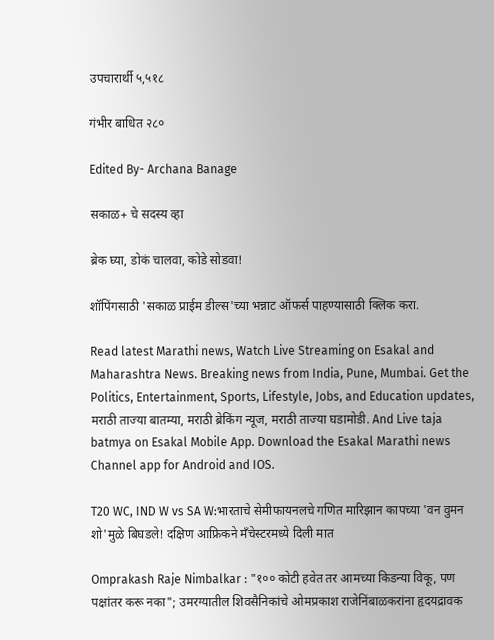उपचारार्थी ५,५१८

गंभीर बाधित २८०

Edited By- Archana Banage

सकाळ+ चे सदस्य व्हा

ब्रेक घ्या, डोकं चालवा, कोडे सोडवा!

शॉपिंगसाठी 'सकाळ प्राईम डील्स'च्या भन्नाट ऑफर्स पाहण्यासाठी क्लिक करा.

Read latest Marathi news, Watch Live Streaming on Esakal and Maharashtra News. Breaking news from India, Pune, Mumbai. Get the Politics, Entertainment, Sports, Lifestyle, Jobs, and Education updates, मराठी ताज्या बातम्या, मराठी ब्रेकिंग न्यूज, मराठी ताज्या घडामोडी. And Live taja batmya on Esakal Mobile App. Download the Esakal Marathi news Channel app for Android and IOS.

T20 WC, IND W vs SA W:भारताचे सेमीफायनलचे गणित मारिझान कापच्या 'वन वुमन शो'मुळे बिघडले! दक्षिण आफ्रिकने मँचेस्टरमध्ये दिली मात

Omprakash Raje Nimbalkar : "१०० कोटी हवेत तर आमच्या किडन्या विकू, पण पक्षांतर करू नका"; उमरग्यातील शिवसैनिकांचे ओमप्रकाश राजेनिंबाळकरांना हृदयद्रावक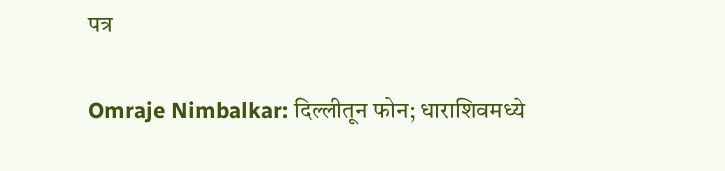पत्र

Omraje Nimbalkar: दिल्लीतून फोन; धाराशिवमध्ये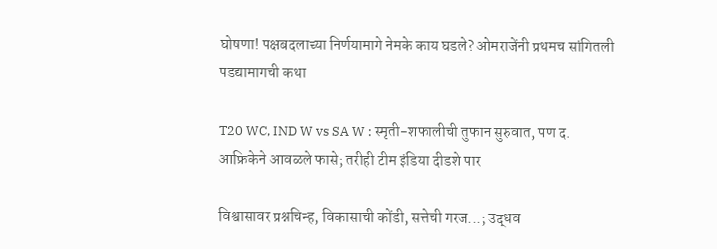घोषणा! पक्षबदलाच्या निर्णयामागे नेमके काय घडले? ओमराजेंनी प्रथमच सांगितली पडद्यामागची कथा

T20 WC, IND W vs SA W : स्मृती-शफालीची तुफान सुरुवात, पण द. आफ्रिकेने आवळले फासे; तरीही टीम इंडिया दीडशे पार

विश्वासावर प्रश्नचिन्ह, विकासाची कोंडी, सत्तेची गरज...; उद्धव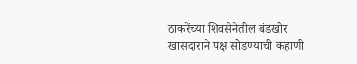ठाकरेंच्या शिवसेनेतील बंडखोर खासदाराने पक्ष सोडण्याची कहाणी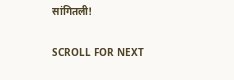सांगितली!

SCROLL FOR NEXT